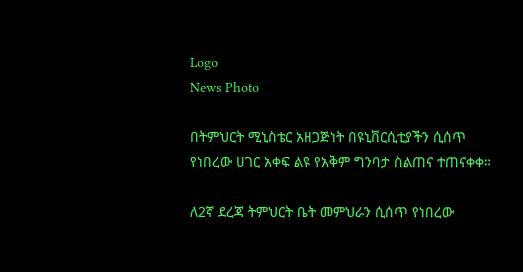Logo
News Photo

በትምህርት ሚኒስቴር አዘጋጅነት በዩኒቨርሲቲያችን ሲሰጥ የነበረው ሀገር አቀፍ ልዩ የአቅም ግንባታ ስልጠና ተጠናቀቀ።

ለ2ኛ ደረጃ ትምህርት ቤት መምህራን ሲሰጥ የነበረው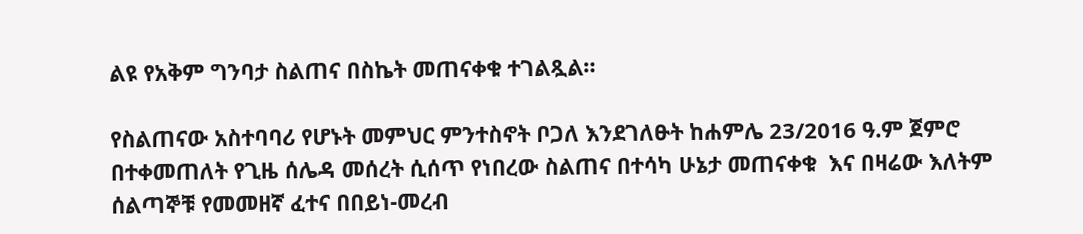ልዩ የአቅም ግንባታ ስልጠና በስኬት መጠናቀቁ ተገልጿል።

የስልጠናው አስተባባሪ የሆኑት መምህር ምንተስኖት ቦጋለ እንደገለፁት ከሐምሌ 23/2016 ዓ.ም ጀምሮ በተቀመጠለት የጊዜ ሰሌዳ መሰረት ሲሰጥ የነበረው ስልጠና በተሳካ ሁኔታ መጠናቀቁ  እና በዛሬው እለትም ሰልጣኞቹ የመመዘኛ ፈተና በበይነ-መረብ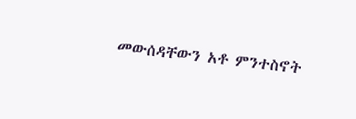መውሰዳቸውን አቶ ምንተስኖት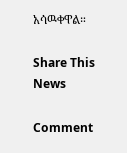አሳዉቀዋል።

Share This News

Comment